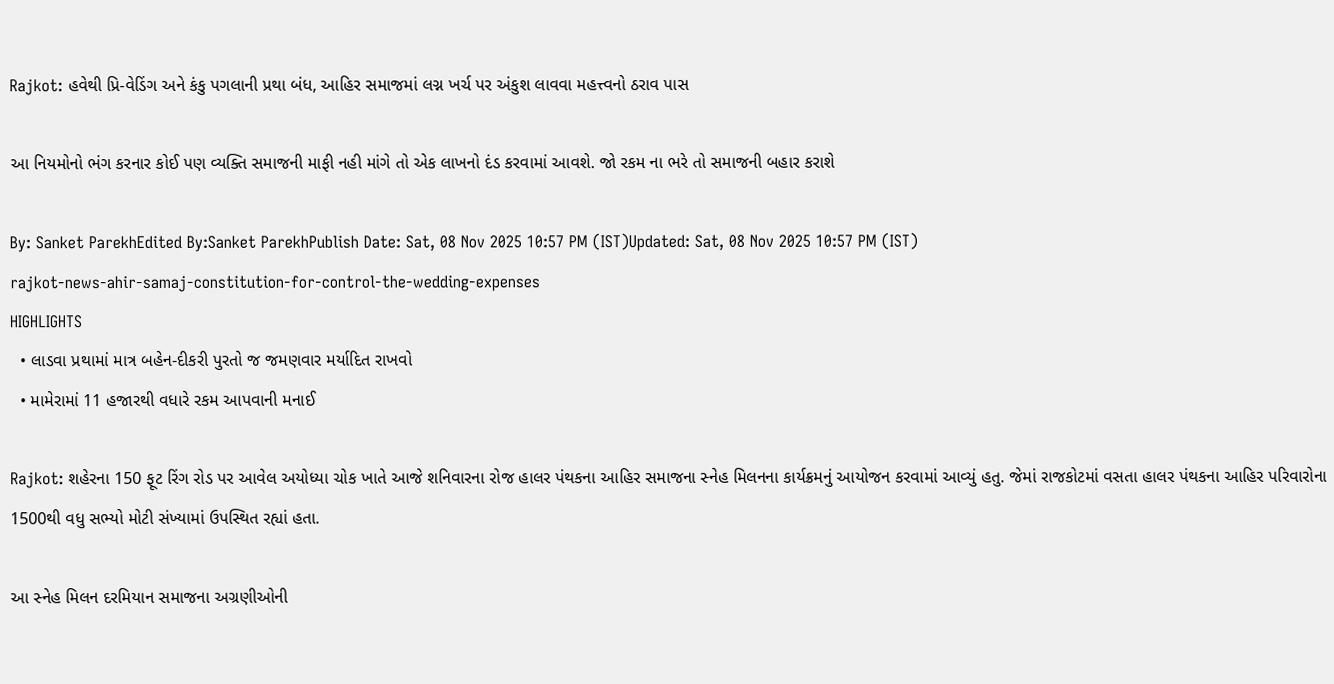Rajkot: હવેથી પ્રિ-વેડિંગ અને કંકુ પગલાની પ્રથા બંધ, આહિર સમાજમાં લગ્ન ખર્ચ પર અંકુશ લાવવા મહત્ત્વનો ઠરાવ પાસ

આ નિયમોનો ભંગ કરનાર કોઈ પણ વ્યક્તિ સમાજની માફી નહી માંગે તો એક લાખનો દંડ કરવામાં આવશે. જો રકમ ના ભરે તો સમાજની બહાર કરાશે

By: Sanket ParekhEdited By:Sanket ParekhPublish Date: Sat, 08 Nov 2025 10:57 PM (IST)Updated: Sat, 08 Nov 2025 10:57 PM (IST)
rajkot-news-ahir-samaj-constitution-for-control-the-wedding-expenses
HIGHLIGHTS
  • લાડવા પ્રથામાં માત્ર બહેન-દીકરી પુરતો જ જમણવાર મર્યાદિત રાખવો
  • મામેરામાં 11 હજારથી વધારે રકમ આપવાની મનાઈ

Rajkot: શહેરના 150 ફૂટ રિંગ રોડ પર આવેલ અયોધ્યા ચોક ખાતે આજે શનિવારના રોજ હાલર પંથકના આહિર સમાજના સ્નેહ મિલનના કાર્યક્રમનું આયોજન કરવામાં આવ્યું હતુ. જેમાં રાજકોટમાં વસતા હાલર પંથકના આહિર પરિવારોના 1500થી વધુ સભ્યો મોટી સંખ્યામાં ઉપસ્થિત રહ્યાં હતા.

આ સ્નેહ મિલન દરમિયાન સમાજના અગ્રણીઓની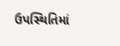ઉપસ્થિતિમાં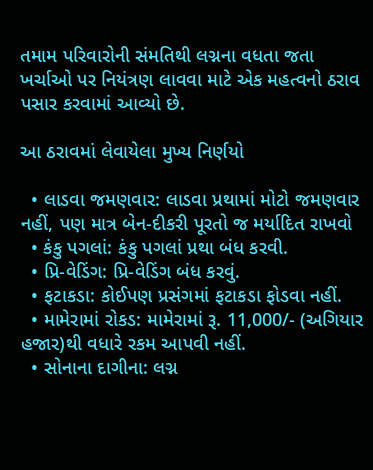તમામ પરિવારોની સંમતિથી લગ્નના વધતા જતા ખર્ચાઓ પર નિયંત્રણ લાવવા માટે એક મહત્વનો ઠરાવ પસાર કરવામાં આવ્યો છે.

આ ઠરાવમાં લેવાયેલા મુખ્ય નિર્ણયો

  • લાડવા જમણવાર: લાડવા પ્રથામાં મોટો જમણવાર નહીં, પણ માત્ર બેન-દીકરી પૂરતો જ મર્યાદિત રાખવો
  • કંકુ પગલાં: કંકુ પગલાં પ્રથા બંધ કરવી.
  • પ્રિ-વેડિંગ: પ્રિ-વેડિંગ બંધ કરવું.
  • ફટાકડા: કોઈપણ પ્રસંગમાં ફટાકડા ફોડવા નહીં.
  • મામેરામાં રોકડ: મામેરામાં રૂ. 11,000/- (અગિયાર હજાર)થી વધારે રકમ આપવી નહીં.
  • સોનાના દાગીના: લગ્ન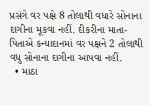પ્રસંગે વર પક્ષે 8 તોલાથી વધારે સોનાના દાગીના મૂકવા નહીં. દીકરીના માતા-પિતાએ કન્યાદાનમાં વર પક્ષને 2 તોલાથી વધુ સોનાના દાગીના આપવા નહીં.
  • માઠા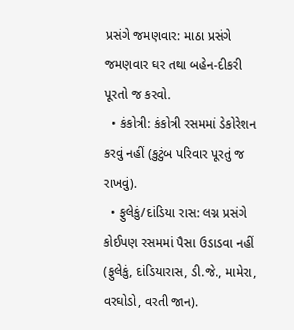પ્રસંગે જમણવાર: માઠા પ્રસંગે જમણવાર ઘર તથા બહેન-દીકરી પૂરતો જ કરવો.
  • કંકોત્રી: કંકોત્રી રસમમાં ડેકોરેશન કરવું નહીં (કુટુંબ પરિવાર પૂરતું જ રાખવું).
  • ફુલેકું/દાંડિયા રાસ: લગ્ન પ્રસંગે કોઈપણ રસમમાં પૈસા ઉડાડવા નહીં (ફુલેકું, દાંડિયારાસ, ડી.જે., મામેરા, વરઘોડો, વરતી જાન).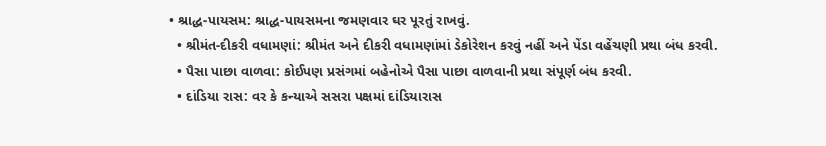• શ્રાદ્ધ-પાયસમ: શ્રાદ્ધ-પાયસમના જમણવાર ઘર પૂરતું રાખવું.
  • શ્રીમંત-દીકરી વધામણાં: શ્રીમંત અને દીકરી વધામણાંમાં ડેકોરેશન કરવું નહીં અને પેંડા વહેંચણી પ્રથા બંધ કરવી.
  • પૈસા પાછા વાળવા: કોઈપણ પ્રસંગમાં બહેનોએ પૈસા પાછા વાળવાની પ્રથા સંપૂર્ણ બંધ કરવી.
  • દાંડિયા રાસ: વર કે કન્યાએ સસરા પક્ષમાં દાંડિયારાસ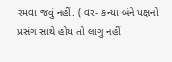રમવા જવું નહીં. ( વર- કન્યા બંને પક્ષનો પ્રસંગ સાથે હોય તો લાગુ નહીં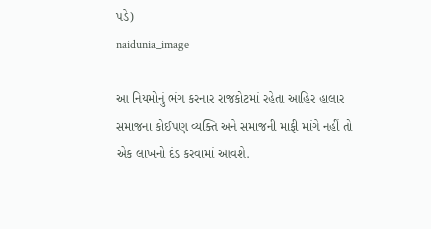પડે)
naidunia_image

આ નિયમોનું ભંગ કરનાર રાજકોટમાં રહેતા આહિર હાલાર સમાજના કોઈપણ વ્યક્તિ અને સમાજની માફી માંગે નહીં તો એક લાખનો દંડ કરવામાં આવશે.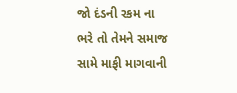જો દંડની રકમ ના ભરે તો તેમને સમાજ સામે માફી માગવાની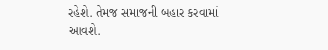રહેશે. તેમજ સમાજની બહાર કરવામાં આવશે.